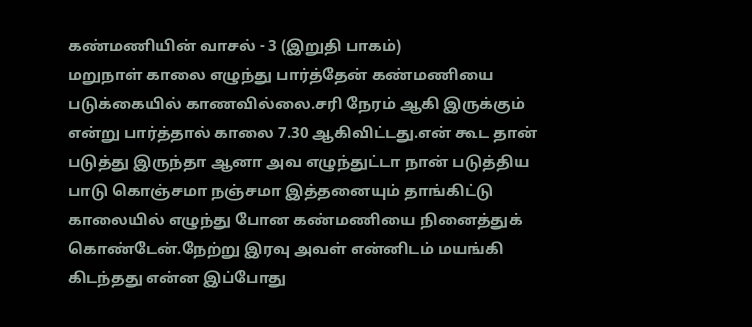கண்மணியின் வாசல் - 3 (இறுதி பாகம்)
மறுநாள் காலை எழுந்து பார்த்தேன் கண்மணியை படுக்கையில் காணவில்லை.சரி நேரம் ஆகி இருக்கும் என்று பார்த்தால் காலை 7.30 ஆகிவிட்டது.என் கூட தான் படுத்து இருந்தா ஆனா அவ எழுந்துட்டா நான் படுத்திய பாடு கொஞ்சமா நஞ்சமா இத்தனையும் தாங்கிட்டு காலையில் எழுந்து போன கண்மணியை நினைத்துக் கொண்டேன்.நேற்று இரவு அவள் என்னிடம் மயங்கி கிடந்தது என்ன இப்போது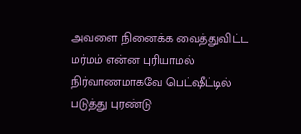அவளை நினைக்க வைத்துவிட்ட மர்மம் என்ன புரியாமல் நிர்வாணமாகவே பெட்ஷீட்டில் படுத்து புரண்டு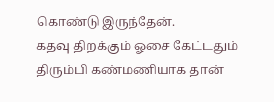கொண்டு இருந்தேன்.
கதவு திறக்கும் ஓசை கேட்டதும் திரும்பி கண்மணியாக தான்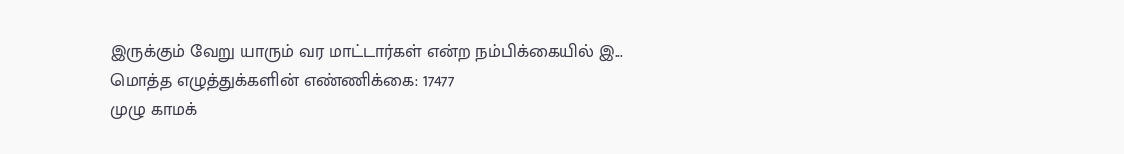இருக்கும் வேறு யாரும் வர மாட்டார்கள் என்ற நம்பிக்கையில் இ...
மொத்த எழுத்துக்களின் எண்ணிக்கை: 17477
முழு காமக்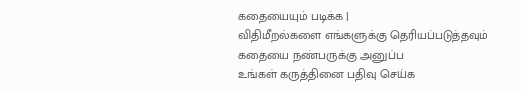கதையையும் படிக்க |
விதிமீறல்களை எங்களுக்கு தெரியப்படுத்தவும்
கதையை நண்பருக்கு அனுப்ப
உங்கள் கருத்தினை பதிவு செய்க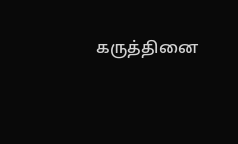கருத்தினை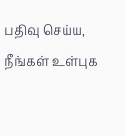பதிவு செய்ய, நீங்கள் உள்புக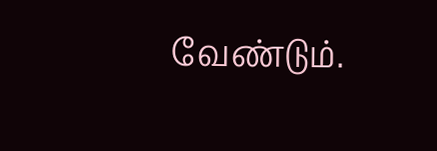வேண்டும்.